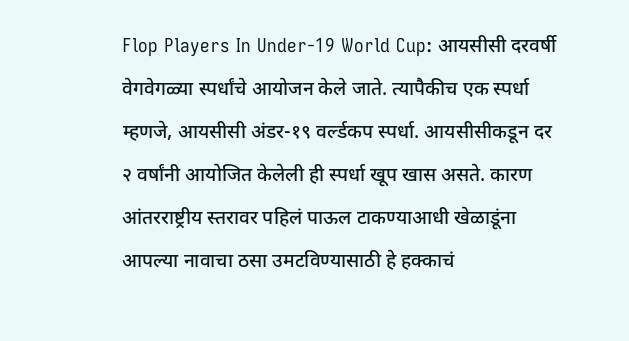Flop Players In Under-19 World Cup: आयसीसी दरवर्षी वेगवेगळ्या स्पर्धांचे आयोजन केले जाते. त्यापैकीच एक स्पर्धा म्हणजे, आयसीसी अंडर-१९ वर्ल्डकप स्पर्धा. आयसीसीकडून दर २ वर्षांनी आयोजित केलेली ही स्पर्धा खूप खास असते. कारण आंतरराष्ट्रीय स्तरावर पहिलं पाऊल टाकण्याआधी खेळाडूंना आपल्या नावाचा ठसा उमटविण्यासाठी हे हक्काचं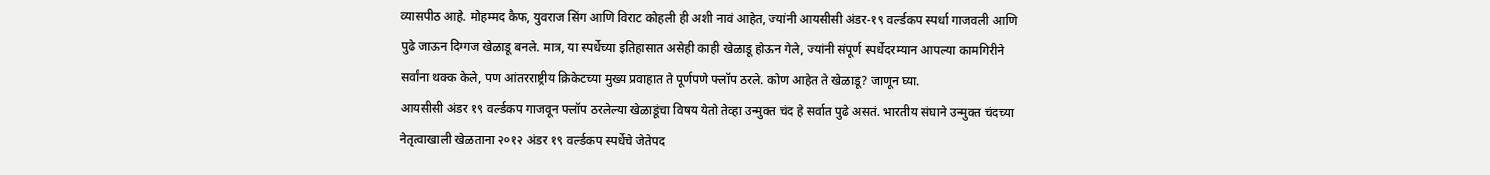व्यासपीठ आहे. मोहम्मद कैफ, युवराज सिंग आणि विराट कोहली ही अशी नावं आहेत, ज्यांनी आयसीसी अंडर-१९ वर्ल्डकप स्पर्धा गाजवली आणि पुढे जाऊन दिग्गज खेळाडू बनले. मात्र, या स्पर्धेच्या इतिहासात असेही काही खेळाडू होऊन गेले, ज्यांनी संपूर्ण स्पर्धेदरम्यान आपल्या कामगिरीने सर्वांना थक्क केले, पण आंतरराष्ट्रीय क्रिकेटच्या मुख्य प्रवाहात ते पूर्णपणे फ्लॉप ठरले. कोण आहेत ते खेळाडू? जाणून घ्या.
आयसीसी अंडर १९ वर्ल्डकप गाजवून फ्लॉप ठरलेल्या खेळाडूंचा विषय येतो तेव्हा उन्मुक्त चंद हे सर्वात पुढे असतं. भारतीय संघाने उन्मुक्त चंदच्या नेतृत्वाखाली खेळताना २०१२ अंडर १९ वर्ल्डकप स्पर्धेचे जेतेपद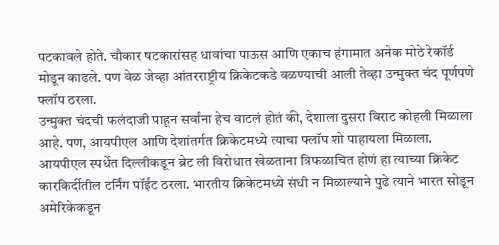पटकावले होते. चौकार षटकारांसह धावांचा पाऊस आणि एकाच हंगामात अनेक मोठे रेकॉर्ड मोडून काढले. पण वेळ जेव्हा आंतरराष्ट्रीय क्रिकेटकडे वळण्याची आली तेव्हा उन्मुक्त चंद पूर्णपणे फ्लॉप ठरला.
उन्मुक्त चंदची फलंदाजी पाहून सर्वांना हेच वाटलं होतं की, देशाला दुसरा विराट कोहली मिळाला आहे. पण, आयपीएल आणि देशांतर्गत क्रिकेटमध्ये त्याचा फ्लॉप शो पाहायला मिळाला. आयपीएल स्पर्धेत दिल्लीकडून ब्रेट ली विरोधात खेळताना त्रिफळाचित होणं हा त्याच्या क्रिकेट कारकिर्दीतील टर्निंग पॉईंट ठरला. भारतीय क्रिकेटमध्ये संधी न मिळाल्याने पुढे त्याने भारत सोडून अमेरिकेकडून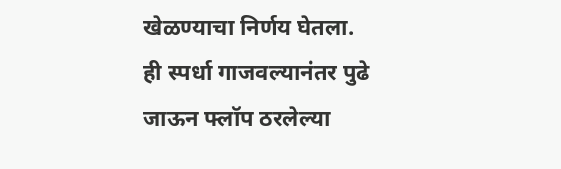खेळण्याचा निर्णय घेतला.
ही स्पर्धा गाजवल्यानंतर पुढे जाऊन फ्लॉप ठरलेल्या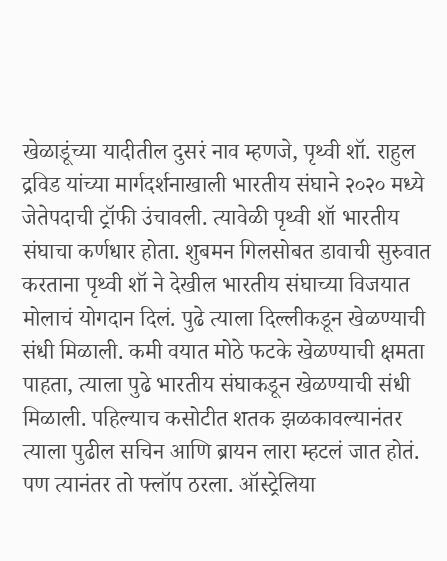खेळाडूंच्या यादीतील दुसरं नाव म्हणजे, पृथ्वी शॉ. राहुल द्रविड यांच्या मार्गदर्शनाखाली भारतीय संघाने २०२० मध्ये जेतेपदाची ट्रॉफी उंचावली. त्यावेळी पृथ्वी शॉ भारतीय संघाचा कर्णधार होता. शुबमन गिलसोबत डावाची सुरुवात करताना पृथ्वी शॉ ने देखील भारतीय संघाच्या विजयात मोलाचं योगदान दिलं. पुढे त्याला दिल्लीकडून खेळण्याची संधी मिळाली. कमी वयात मोठे फटके खेळण्याची क्षमता पाहता, त्याला पुढे भारतीय संघाकडून खेळण्याची संधी मिळाली. पहिल्याच कसोटीत शतक झळकावल्यानंतर त्याला पुढील सचिन आणि ब्रायन लारा म्हटलं जात होतं. पण त्यानंतर तो फ्लॉप ठरला. ऑस्ट्रेलिया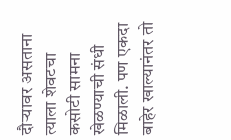दौऱ्यावर असताना त्याला शेवटचा कसोटी सामना खेळण्याची संधी मिळाली. पण एकदा बाहेर खाल्यानंतर तो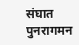संघात पुनरागमन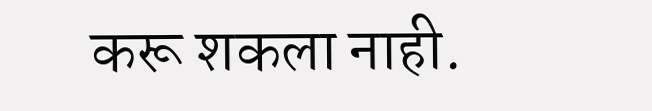करू शकला नाही.